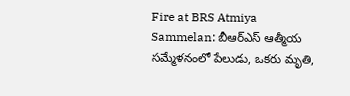Fire at BRS Atmiya Sammelan: బీఆర్ఎస్ ఆత్మీయ సమ్మేళనంలో పేలుడు, ఒకరు మృతి,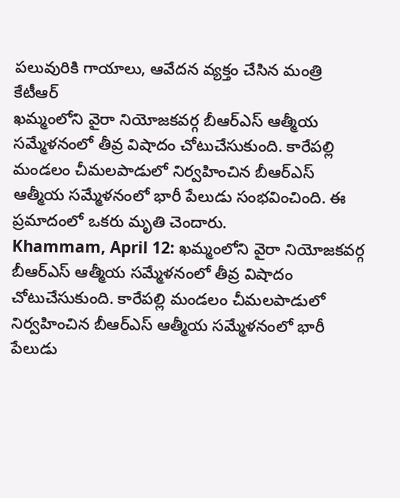పలువురికి గాయాలు, ఆవేదన వ్యక్తం చేసిన మంత్రి కేటీఆర్
ఖమ్మంలోని వైరా నియోజకవర్గ బీఆర్ఎస్ ఆత్మీయ సమ్మేళనంలో తీవ్ర విషాదం చోటుచేసుకుంది. కారేపల్లి మండలం చీమలపాడులో నిర్వహించిన బీఆర్ఎస్ ఆత్మీయ సమ్మేళనంలో భారీ పేలుడు సంభవించింది. ఈ ప్రమాదంలో ఒకరు మృతి చెందారు.
Khammam, April 12: ఖమ్మంలోని వైరా నియోజకవర్గ బీఆర్ఎస్ ఆత్మీయ సమ్మేళనంలో తీవ్ర విషాదం చోటుచేసుకుంది. కారేపల్లి మండలం చీమలపాడులో నిర్వహించిన బీఆర్ఎస్ ఆత్మీయ సమ్మేళనంలో భారీ పేలుడు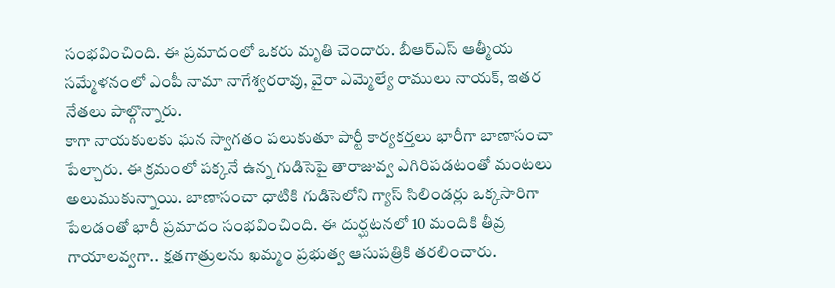సంభవించింది. ఈ ప్రమాదంలో ఒకరు మృతి చెందారు. బీఆర్ఎస్ ఆత్మీయ సమ్మేళనంలో ఎంపీ నామా నాగేశ్వరరావు, వైరా ఎమ్మెల్యే రాములు నాయక్, ఇతర నేతలు పాల్గొన్నారు.
కాగా నాయకులకు ఘన స్వాగతం పలుకుతూ పార్టీ కార్యకర్తలు భారీగా బాణాసంచా పేల్చారు. ఈ క్రమంలో పక్కనే ఉన్న గుడిసెపై తారాజువ్వ ఎగిరిపడటంతో మంటలు అలుముకున్నాయి. బాణాసంచా ధాటికి గుడిసెలోని గ్యాస్ సిలిండర్లు ఒక్కసారిగా పేలడంతో భారీ ప్రమాదం సంభవించింది. ఈ దుర్ఘటనలో 10 మందికి తీవ్ర గాయాలవ్వగా.. క్షతగాత్రులను ఖమ్మం ప్రభుత్వ ఆసుపత్రికి తరలించారు.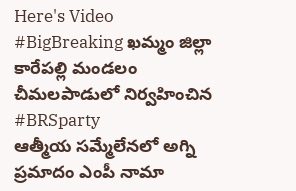Here's Video
#BigBreaking ఖమ్మం జిల్లా కారేపల్లి మండలం చీమలపాడులో నిర్వహించిన #BRSparty
ఆత్మీయ సమ్మేలేనలో అగ్ని ప్రమాదం ఎంపీ నామా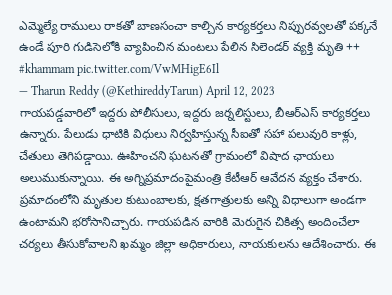ఎమ్మెల్యే రాములు రాకతో బాణసంచా కాల్చిన కార్యకర్తలు నిప్పురవ్వలతో పక్కనే ఉండే పూరి గుడిసెలోకి వ్యాపించిన మంటలు పేలిన సిలెండర్ వ్యక్తి మృతి ++ #khammam pic.twitter.com/VwMHigE6Il
— Tharun Reddy (@KethireddyTarun) April 12, 2023
గాయపడ్డవారిలో ఇద్దరు పోలీసులు, ఇద్దరు జర్నలిస్టులు, బీఆర్ఎస్ కార్యకర్తలు ఉన్నారు. పేలుడు ధాటికి విధులు నిర్వహిస్తున్న సీఐతో సహా పలువురి కాళ్లు, చేతులు తెగిపడ్డాయి. ఊహించని ఘటనతో గ్రామంలో విషాద ఛాయలు అలుముకున్నాయి. ఈ అగ్నిప్రమాదంపైమంత్రి కేటీఆర్ ఆవేదన వ్యక్తం చేశారు. ప్రమాదంలోని మృతుల కుటుంబాలకు, క్షతగాత్రులకు అన్ని విధాలుగా అండగా ఉంటామని భరోసానిచ్చారు. గాయపడిన వారికి మెరుగైన చికిత్స అందించేలా చర్యలు తీసుకోవాలని ఖమ్మం జిల్లా అధికారులు, నాయకులను ఆదేశించారు. ఈ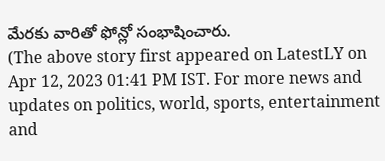మేరకు వారితో ఫోన్లో సంభాషించారు.
(The above story first appeared on LatestLY on Apr 12, 2023 01:41 PM IST. For more news and updates on politics, world, sports, entertainment and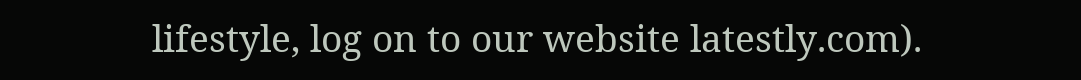lifestyle, log on to our website latestly.com).